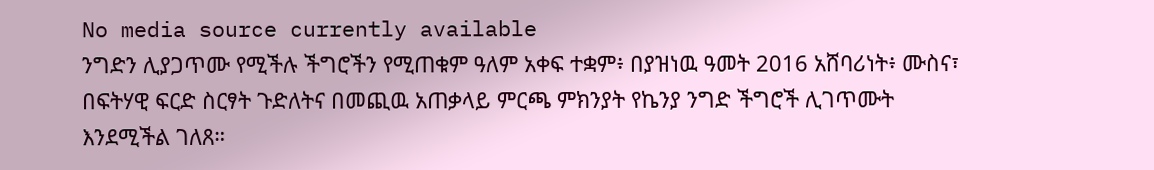No media source currently available
ንግድን ሊያጋጥሙ የሚችሉ ችግሮችን የሚጠቁም ዓለም አቀፍ ተቋም፥ በያዝነዉ ዓመት 2016 አሸባሪነት፥ ሙስና፣ በፍትሃዊ ፍርድ ስርፃት ጉድለትና በመጪዉ አጠቃላይ ምርጫ ምክንያት የኬንያ ንግድ ችግሮች ሊገጥሙት እንደሚችል ገለጸ።